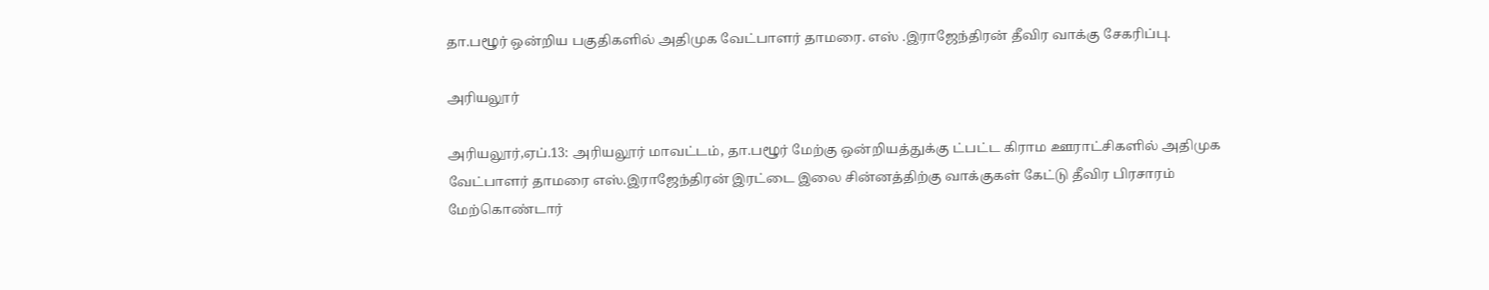தா.பழூர் ஒன்றிய பகுதிகளில் அதிமுக வேட்பாளர் தாமரை. எஸ் .இராஜேந்திரன் தீவிர வாக்கு சேகரிப்பு.

அரியலூர்

அரியலூர்,ஏப்.13: அரியலூர் மாவட்டம், தா.பழூர் மேற்கு ஒன்றியத்துக்கு ட்பட்ட கிராம ஊராட்சிகளில் அதிமுக வேட்பாளர் தாமரை எஸ்.இராஜேந்திரன் இரட்டை இலை சின்னத்திற்கு வாக்குகள் கேட்டு தீவிர பிரசாரம் மேற்கொண்டார்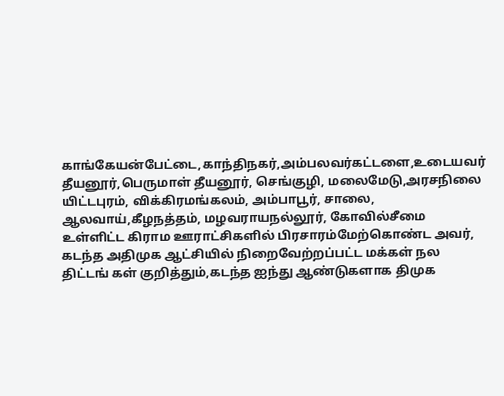காங்கேயன்பேட்டை,காந்திநகர்,அம்பலவர்கட்டளை,உடையவர் தீயனூர்,பெருமாள் தீயனூர், செங்குழி, மலைமேடு,அரசநிலை யிட்டபுரம், விக்கிரமங்கலம், அம்பாபூர், சாலை, ஆலவாய்,கீழநத்தம், மழவராயநல்லூர், கோவில்சீமை உள்ளிட்ட கிராம ஊராட்சிகளில் பிரசாரம்மேற்கொண்ட அவர், கடந்த அதிமுக ஆட்சியில் நிறைவேற்றப்பட்ட மக்கள் நல திட்டங் கள் குறித்தும்,கடந்த ஐந்து ஆண்டுகளாக திமுக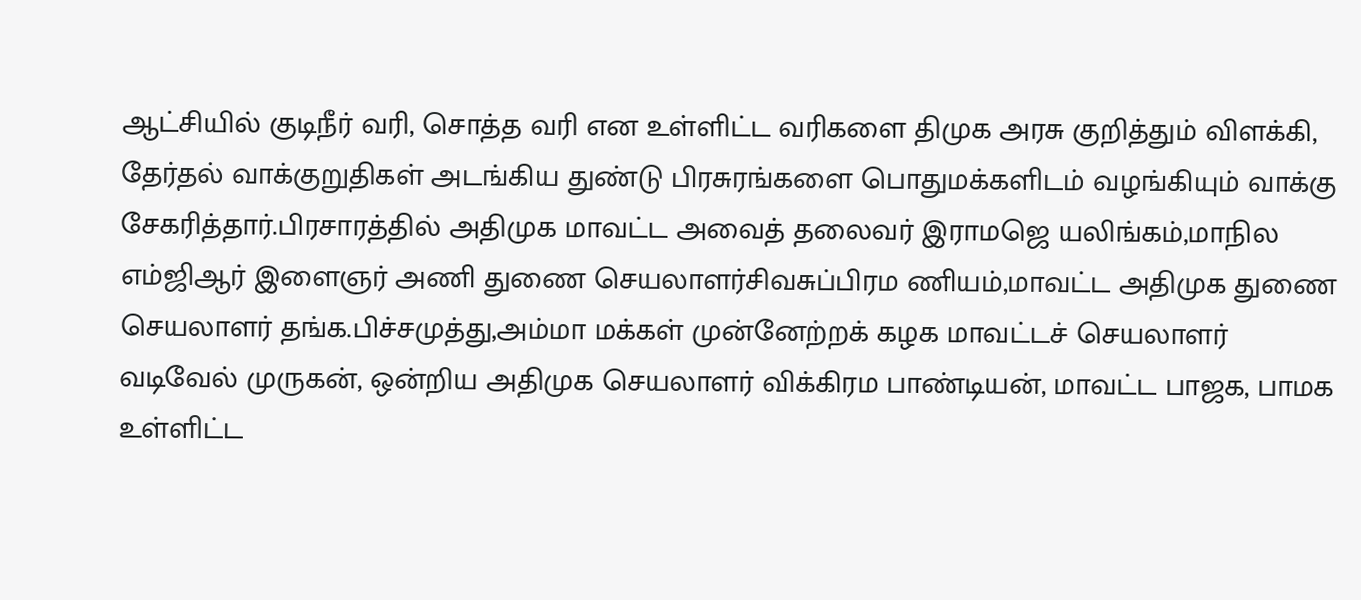ஆட்சியில் குடிநீர் வரி, சொத்த வரி என உள்ளிட்ட வரிகளை திமுக அரசு குறித்தும் விளக்கி, தேர்தல் வாக்குறுதிகள் அடங்கிய துண்டு பிரசுரங்களை பொதுமக்களிடம் வழங்கியும் வாக்கு சேகரித்தார்.பிரசாரத்தில் அதிமுக மாவட்ட அவைத் தலைவர் இராமஜெ யலிங்கம்,மாநில எம்ஜிஆர் இளைஞர் அணி துணை செயலாளர்சிவசுப்பிரம ணியம்,மாவட்ட அதிமுக துணை செயலாளர் தங்க.பிச்சமுத்து,அம்மா மக்கள் முன்னேற்றக் கழக மாவட்டச் செயலாளர் வடிவேல் முருகன், ஒன்றிய அதிமுக செயலாளர் விக்கிரம பாண்டியன், மாவட்ட பாஜக, பாமக உள்ளிட்ட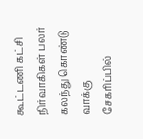கூட்டணி கட்சி நிர்வாகிகள் பலர் கலந்து கொண்டு வாக்கு சேகரிப்பில்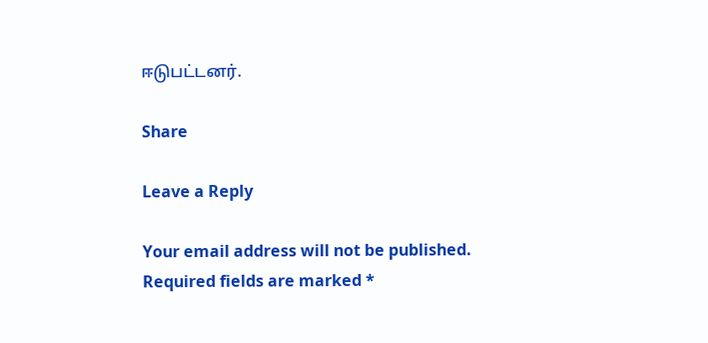ஈடுபட்டனர்.

Share

Leave a Reply

Your email address will not be published. Required fields are marked *